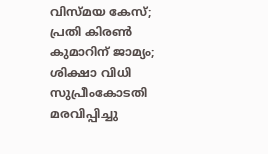വിസ്മയ കേസ്; പ്രതി കിരൺ കുമാറിന് ജാമ്യം; ശിക്ഷാ വിധി സുപ്രീംകോടതി മരവിപ്പിച്ചു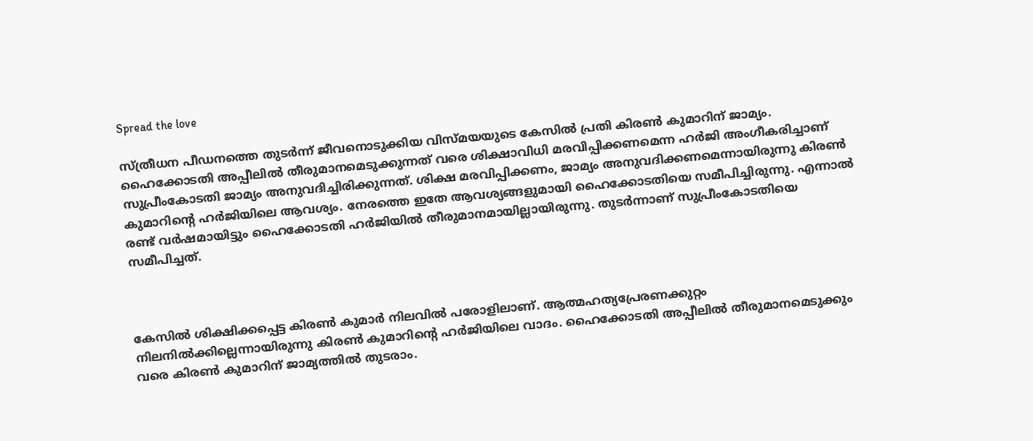Spread the love

സ്ത്രീധന പീഡനത്തെ തുടർന്ന് ജീവനൊടുക്കിയ വിസ്മയയുടെ കേസിൽ പ്രതി കിരൺ കുമാറിന് ജാമ്യം. ഹൈക്കോടതി അപ്പീലിൽ തീരുമാനമെടുക്കുന്നത് വരെ ശിക്ഷാവിധി മരവിപ്പിക്കണമെന്ന ഹർജി അംഗീകരിച്ചാണ് സുപ്രീംകോടതി ജാമ്യം അനുവദിച്ചിരിക്കുന്നത്. ശിക്ഷ മരവിപ്പിക്കണം, ജാമ്യം അനുവദിക്കണമെന്നായിരുന്നു കിരൺ കുമാറിന്റെ ഹർജിയിലെ ആവശ്യം. നേരത്തെ ഇതേ ആവശ്യങ്ങളുമായി ഹൈക്കോടതിയെ സമീപിച്ചിരുന്നു. എന്നാൽ രണ്ട് വർഷമായിട്ടും ഹൈക്കോടതി ഹർജിയിൽ തീരുമാനമായില്ലായിരുന്നു. തുടർന്നാണ് സുപ്രീംകോടതിയെ സമീപിച്ചത്.



കേസിൽ ശിക്ഷിക്കപ്പെട്ട കിരൺ കുമാർ നിലവിൽ പരോളിലാണ്. ആത്മഹത്യപ്രേരണക്കുറ്റം നിലനിൽക്കില്ലെന്നായിരുന്നു കിരൺ കുമാറിന്റെ ഹർജിയിലെ വാദം. ഹൈക്കോടതി അപ്പീലിൽ തീരുമാനമെടുക്കും വരെ കിരൺ കുമാറിന് ജാമ്യത്തിൽ തുടരാം.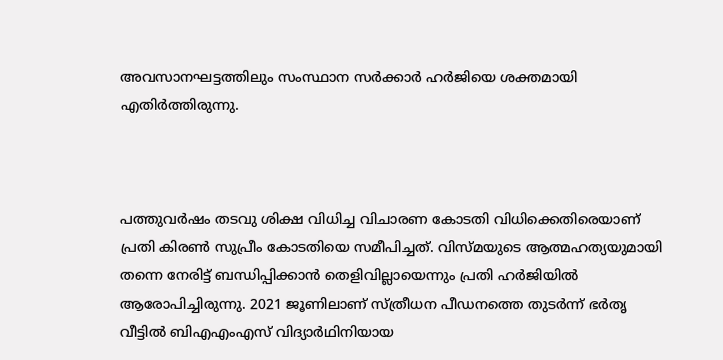അവസാനഘട്ടത്തിലും സംസ്ഥാന സർക്കാർ ഹർജിയെ ശക്തമായി എതിർത്തിരുന്നു.



പത്തുവർഷം തടവു ശിക്ഷ വിധിച്ച വിചാരണ കോടതി വിധിക്കെതിരെയാണ് പ്രതി കിരൺ സുപ്രീം കോടതിയെ സമീപിച്ചത്. വിസ്മയുടെ ആത്മഹത്യയുമായി തന്നെ നേരിട്ട് ബന്ധിപ്പിക്കാൻ തെളിവില്ലായെന്നും പ്രതി ഹർജിയിൽ ആരോപിച്ചിരുന്നു. 2021 ജൂണിലാണ് സ്ത്രീധന പീഡനത്തെ തുടർന്ന് ഭർതൃ വീട്ടിൽ ബിഎഎംഎസ് വിദ്യാർഥിനിയായ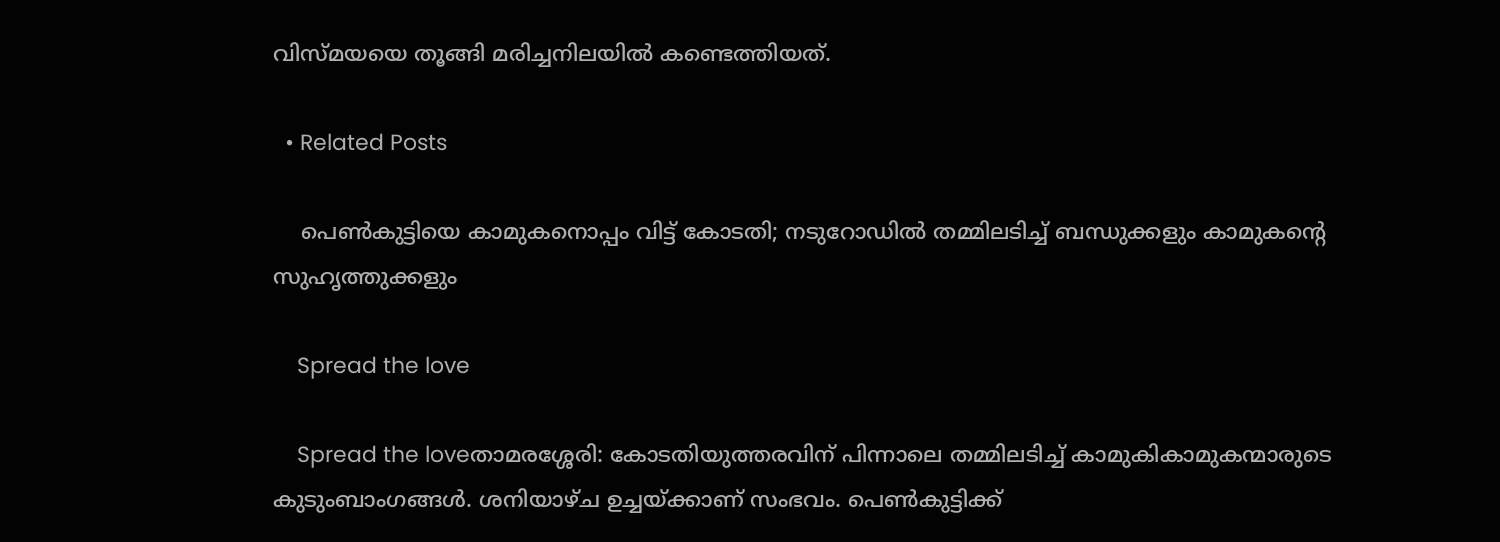വിസ്മയയെ തൂങ്ങി മരിച്ചനിലയിൽ കണ്ടെത്തിയത്.

  • Related Posts

    പെൺകുട്ടിയെ കാമുകനൊപ്പം വിട്ട് കോടതി; നടുറോഡിൽ തമ്മിലടിച്ച് ബന്ധുക്കളും കാമുകന്റെ സുഹൃത്തുക്കളും

    Spread the love

    Spread the loveതാമരശ്ശേരി: കോടതിയുത്തരവിന് പിന്നാലെ തമ്മിലടിച്ച് കാമുകികാമുകന്മാരുടെ കുടുംബാംഗങ്ങൾ. ശനിയാഴ്ച ഉച്ചയ്ക്കാണ് സംഭവം. പെൺകുട്ടിക്ക്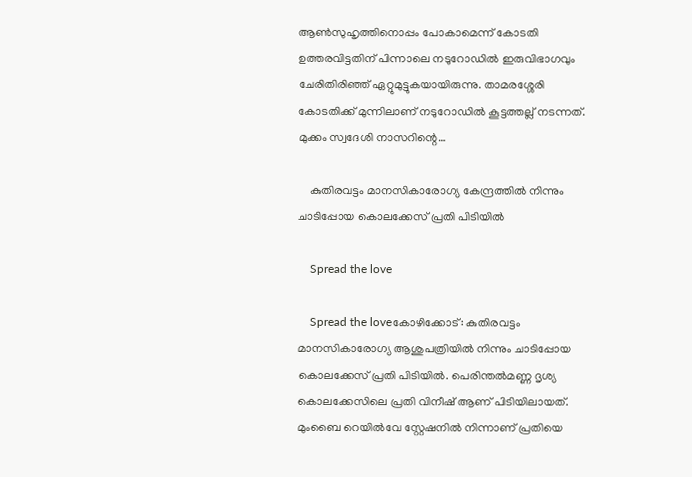ആൺസുഹൃത്തിനൊപ്പം പോകാമെന്ന് കോടതി ഉത്തരവിട്ടതിന് പിന്നാലെ നടുറോഡിൽ ഇരുവിഭാഗവും ചേരിതിരിഞ്ഞ് ഏറ്റുമുട്ടുകയായിരുന്നു. താമരശ്ശേരി കോടതിക്ക് മുന്നിലാണ് നടുറോഡിൽ കൂട്ടത്തല്ല് നടന്നത്. മുക്കം സ്വദേശി നാസറിന്റെ…

    കുതിരവട്ടം മാനസികാരോഗ്യ കേന്ദ്രത്തില്‍ നിന്നും ചാടിപ്പോയ കൊലക്കേസ് പ്രതി പിടിയില്‍

    Spread the love

    Spread the loveകോഴിക്കോട്: കുതിരവട്ടം മാനസികാരോഗ്യ ആശുപത്രിയില്‍ നിന്നും ചാടിപ്പോയ കൊലക്കേസ് പ്രതി പിടിയില്‍. പെരിന്തല്‍മണ്ണ ദൃശ്യ കൊലക്കേസിലെ പ്രതി വിനീഷ് ആണ് പിടിയിലായത്. മുംബൈ റെയില്‍വേ സ്റ്റേഷനില്‍ നിന്നാണ് പ്രതിയെ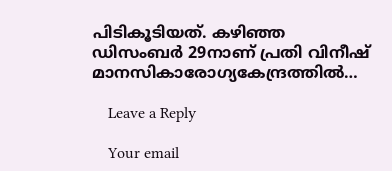പിടികൂടിയത്. കഴിഞ്ഞ ഡിസംബര്‍ 29നാണ് പ്രതി വിനീഷ് മാനസികാരോഗ്യകേന്ദ്രത്തില്‍…

    Leave a Reply

    Your email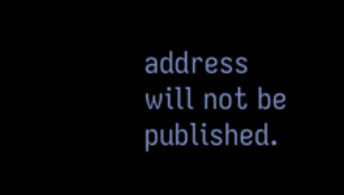address will not be published.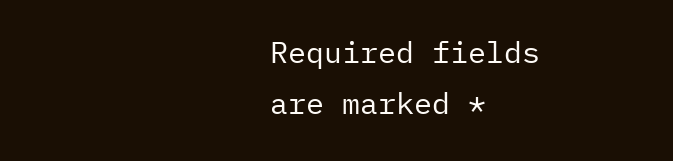Required fields are marked *